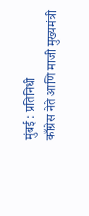मुंबई : प्रतिनिधी
काँग्रेस नेते आणि माजी मुख्यमंत्री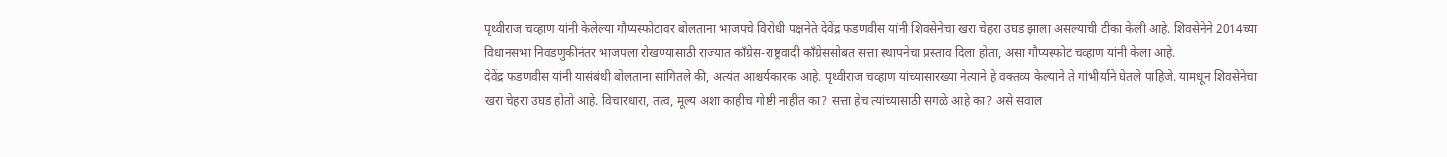पृथ्वीराज चव्हाण यांनी केलेल्या गौप्यस्फोटावर बोलताना भाजपचे विरोधी पक्षनेते देवेंद्र फडणवीस यांनी शिवसेनेचा खरा चेहरा उघड झाला असल्याची टीका केली आहे. शिवसेनेने 2014च्या विधानसभा निवडणुकीनंतर भाजपला रोखण्यासाठी राज्यात काँग्रेस-राष्ट्रवादी काँग्रेससोबत सत्ता स्थापनेचा प्रस्ताव दिला होता, असा गौप्यस्फोट चव्हाण यांनी केला आहे.
देवेंद्र फडणवीस यांनी यासंबंधी बोलताना सांगितले की, अत्यंत आश्चर्यकारक आहे. पृथ्वीराज चव्हाण यांच्यासारख्या नेत्याने हे वक्तव्य केल्याने ते गांभीर्याने घेतले पाहिजे. यामधून शिवसेनेचा खरा चेहरा उघड होतो आहे. विचारधारा, तत्व, मूल्य अशा काहीच गोष्टी नाहीत का? सत्ता हेच त्यांच्यासाठी सगळे आहे का? असे सवाल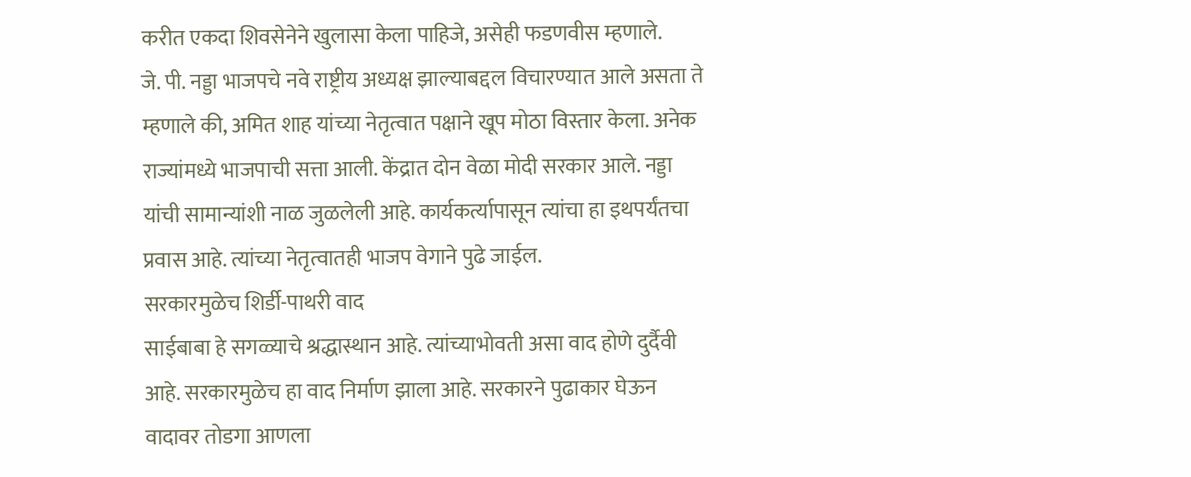करीत एकदा शिवसेनेने खुलासा केला पाहिजे, असेही फडणवीस म्हणाले.
जे. पी. नड्डा भाजपचे नवे राष्ट्रीय अध्यक्ष झाल्याबद्दल विचारण्यात आले असता ते म्हणाले की, अमित शाह यांच्या नेतृत्वात पक्षाने खूप मोठा विस्तार केला. अनेक राज्यांमध्ये भाजपाची सत्ता आली. केंद्रात दोन वेळा मोदी सरकार आले. नड्डा यांची सामान्यांशी नाळ जुळलेली आहे. कार्यकर्त्यापासून त्यांचा हा इथपर्यंतचा प्रवास आहे. त्यांच्या नेतृत्वातही भाजप वेगाने पुढे जाईल.
सरकारमुळेच शिर्डी-पाथरी वाद
साईबाबा हे सगळ्याचे श्रद्धास्थान आहे. त्यांच्याभोवती असा वाद होणे दुर्दैवी आहे. सरकारमुळेच हा वाद निर्माण झाला आहे. सरकारने पुढाकार घेऊन वादावर तोडगा आणला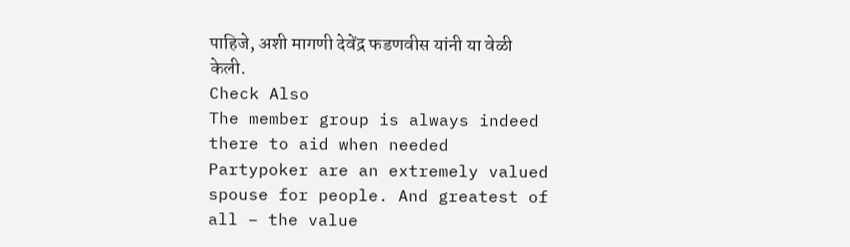पाहिजे, अशी मागणी देवेंद्र फडणवीस यांनी या वेळी केली.
Check Also
The member group is always indeed there to aid when needed
Partypoker are an extremely valued spouse for people. And greatest of all – the value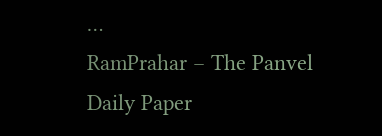…
RamPrahar – The Panvel Daily Paper